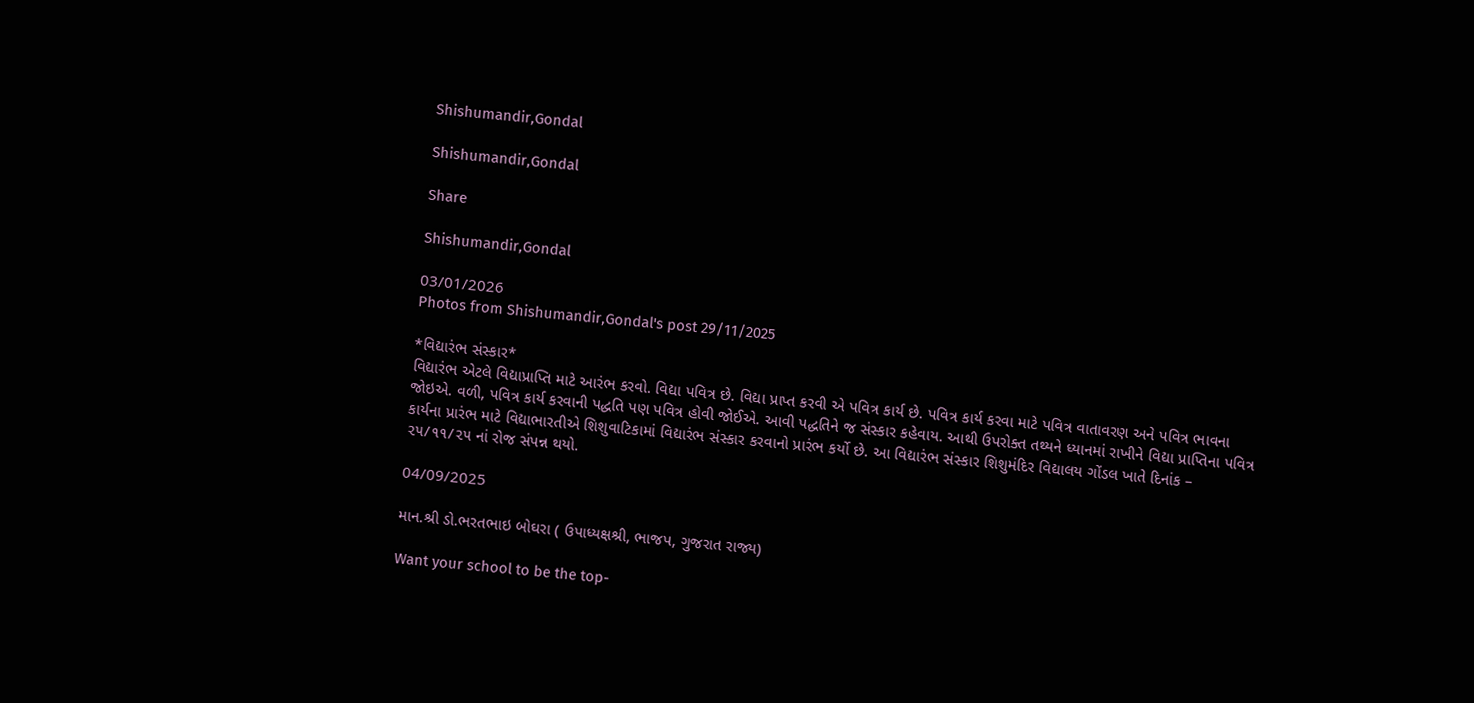Shishumandir,Gondal

Shishumandir,Gondal

Share

Shishumandir,Gondal

03/01/2026
Photos from Shishumandir,Gondal's post 29/11/2025

*વિદ્યારંભ સંસ્કાર*
વિદ્યારંભ એટલે વિદ્યાપ્રાપ્તિ માટે આરંભ કરવો. વિદ્યા પવિત્ર છે. વિદ્યા પ્રાપ્ત કરવી એ પવિત્ર કાર્ય છે. પવિત્ર કાર્ય કરવા માટે પવિત્ર વાતાવરણ અને પવિત્ર ભાવના જોઇએ. વળી, પવિત્ર કાર્ય કરવાની પદ્ધતિ પણ પવિત્ર હોવી જોઈએ. આવી પદ્ધતિને જ સંસ્કાર કહેવાય. આથી ઉપરોક્ત તથ્યને ધ્યાનમાં રાખીને વિદ્યા પ્રાપ્તિના પવિત્ર કાર્યના પ્રારંભ માટે વિદ્યાભારતીએ શિશુવાટિકામાં વિદ્યારંભ સંસ્કાર કરવાનો પ્રારંભ કર્યો છે. આ વિદ્યારંભ સંસ્કાર શિશુમંદિર વિદ્યાલય ગોંડલ ખાતે દિનાંક – ૨૫/૧૧/૨૫ નાં રોજ સંપન્ન થયો.

04/09/2025

માન.શ્રી ડો.ભરતભાઇ બોઘરા ( ઉપાધ્યક્ષશ્રી, ભાજપ, ગુજરાત રાજ્ય)

Want your school to be the top-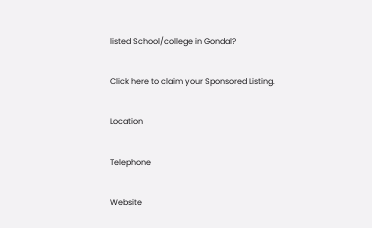listed School/college in Gondal?

Click here to claim your Sponsored Listing.

Location

Telephone

Website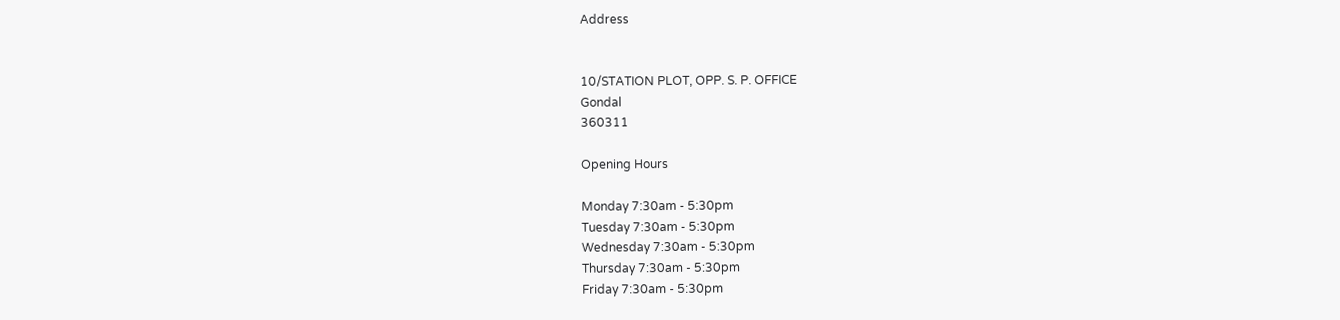Address


10/STATION PLOT, OPP. S. P. OFFICE
Gondal
360311

Opening Hours

Monday 7:30am - 5:30pm
Tuesday 7:30am - 5:30pm
Wednesday 7:30am - 5:30pm
Thursday 7:30am - 5:30pm
Friday 7:30am - 5:30pm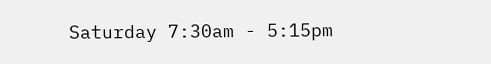Saturday 7:30am - 5:15pm